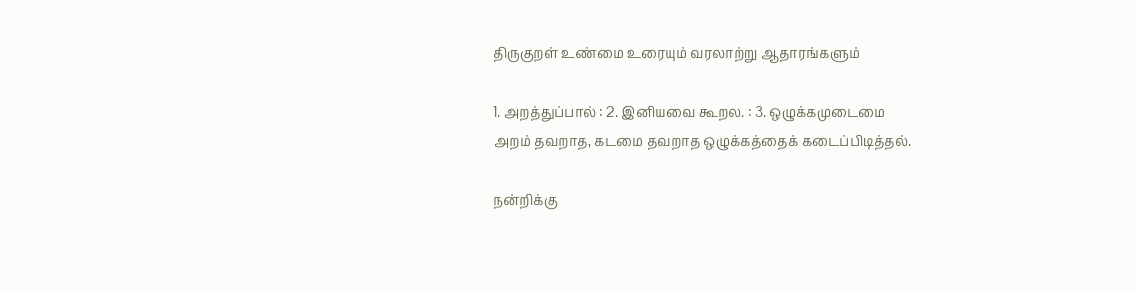திருகுறள் உண்மை உரையும் வரலாற்று ஆதாரங்களும்

1. அறத்துப்பால் : 2. இனியவை கூறல. : 3. ஒழுக்கமுடைமை
அறம் தவறாத, கடமை தவறாத ஒழுக்கத்தைக் கடைப்பிடித்தல்.

நன்றிக்கு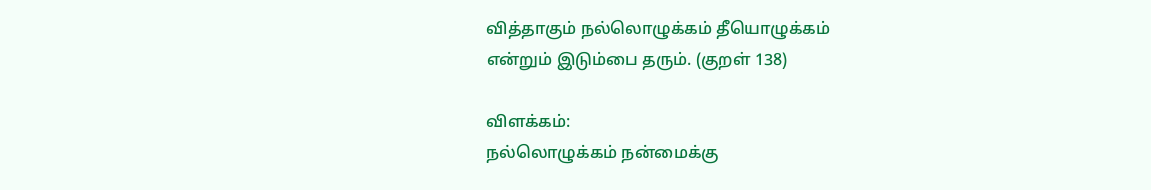வித்தாகும் நல்லொழுக்கம் தீயொழுக்கம்
என்றும் இடும்பை தரும். (குறள் 138)

விளக்கம்:
நல்லொழுக்கம் நன்மைக்கு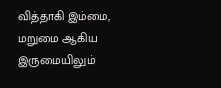வித்தாகி இம்மை, மறுமை ஆகிய இருமையிலும்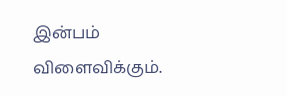இன்பம் விளைவிக்கும்.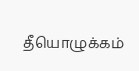தீயொழுக்கம்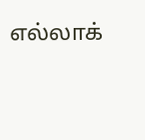எல்லாக்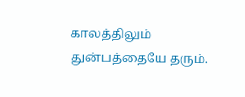காலத்திலும் துன்பத்தையே தரும்.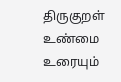திருகுறள் உண்மை உரையும்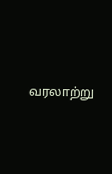வரலாற்று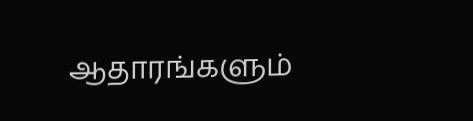ஆதாரங்களும்